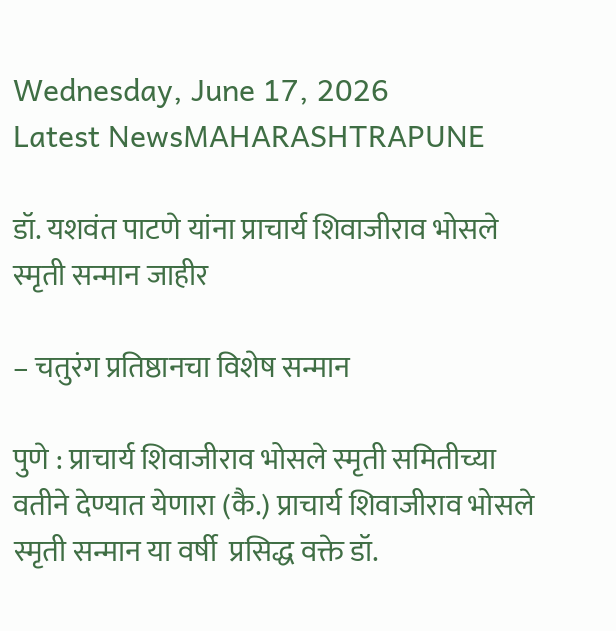Wednesday, June 17, 2026
Latest NewsMAHARASHTRAPUNE

डॉ. यशवंत पाटणे यांना प्राचार्य शिवाजीराव भोसले स्मृती सन्मान जाहीर

– चतुरंग प्रतिष्ठानचा विशेष सन्मान

पुणे : प्राचार्य शिवाजीराव भोसले स्मृती समितीच्या वतीने देण्यात येणारा (कै.) प्राचार्य शिवाजीराव भोसले स्मृती सन्मान या वर्षी  प्रसिद्ध वक्ते डॉ.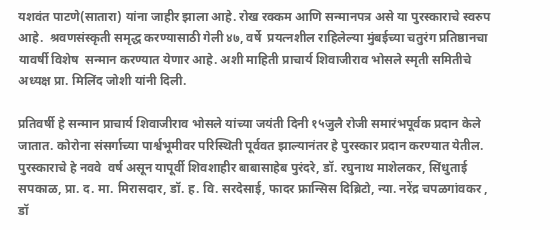यशवंत पाटणे(सातारा) यांना जाहीर झाला आहे. रोख रक्कम आणि सन्मानपत्र असे या पुरस्काराचे स्वरुप आहे.  श्रवणसंस्कृती समृद्ध करण्यासाठी गेली ४७, वर्षे  प्रयत्नशील राहिलेल्या मुंबईच्या चतुरंग प्रतिष्ठानचा   यावर्षी विशेष  सन्मान करण्यात येणार आहे. अशी माहिती प्राचार्य शिवाजीराव भोसले स्मृती समितीचे अध्यक्ष प्रा. मिलिंद जोशी यांनी दिली.

प्रतिवर्षी हे सन्मान प्राचार्य शिवाजीराव भोसले यांच्या जयंती दिनी १५जुलै रोजी समारंभपूर्वक प्रदान केले जातात. कोरोना संसर्गाच्या पार्श्वभूमीवर परिस्थिती पूर्ववत झाल्यानंतर हे पुरस्कार प्रदान करण्यात येतील. पुरस्काराचे हे नववे  वर्ष असून यापूर्वी शिवशाहीर बाबासाहेब पुरंदरे, डॉ. रघुनाथ माशेलकर, सिंधुताई सपकाळ, प्रा. द. मा. मिरासदार, डॉ. ह. वि. सरदेसाई, फादर फ्रान्सिस दिब्रिटो, न्या. नरेंद्र चपळगांवकर , डॉ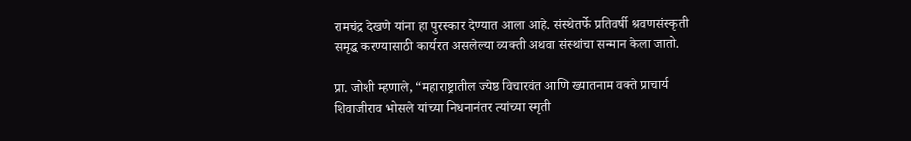रामचंद्र देखणे यांना हा पुरस्कार देण्यात आला आहे. संस्थेतर्फे प्रतिवर्षी श्रवणसंस्कृती समृद्ध करण्यासाठी कार्यरत असलेल्या व्यक्ती अथवा संस्थांचा सन्मान केला जातो.

प्रा. जोशी म्हणाले, “महाराष्ट्रातील ज्येष्ठ विचारवंत आणि ख्यातनाम वक्ते प्राचार्य शिवाजीराव भोसले यांच्या निधनानंतर त्यांच्या स्मृती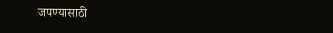जपण्यासाठी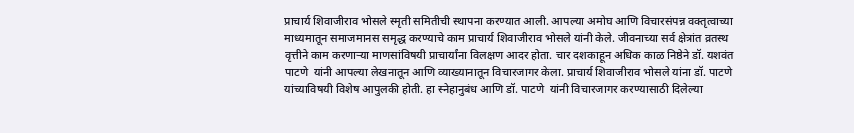प्राचार्य शिवाजीराव भोसले स्मृती समितीची स्थापना करण्यात आली. आपल्या अमोघ आणि विचारसंपन्न वक्तृत्वाच्या माध्यमातून समाजमानस समृद्ध करण्याचे काम प्राचार्य शिवाजीराव भोसले यांनी केले. जीवनाच्या सर्व क्षेत्रांत व्रतस्थ वृत्तीने काम करणाऱ्या माणसांविषयी प्राचार्यांना विलक्षण आदर होता. चार दशकाहून अधिक काळ निष्ठेने डॉ. यशवंत पाटणे  यांनी आपल्या लेखनातून आणि व्याख्यानातून विचारजागर केला. प्राचार्य शिवाजीराव भोसले यांना डॉ. पाटणे  यांच्याविषयी विशेष आपुलकी होती. हा स्नेहानुबंध आणि डॉ. पाटणे  यांनी विचारजागर करण्यासाठी दिलेल्या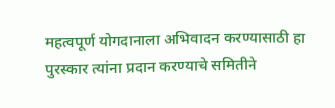महत्वपूर्ण योगदानाला अभिवादन करण्यासाठी हा पुरस्कार त्यांना प्रदान करण्याचे समितीने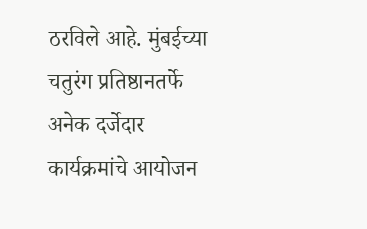ठरविले आहे. मुंबईच्या  चतुरंग प्रतिष्ठानतर्फे अनेक दर्जेदार कार्यक्रमांचे आयोजन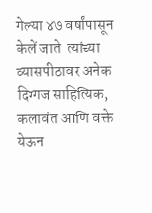गेल्या ४७ वर्षांपासून केलें जाते  त्यांच्या व्यासपीठावर अनेक दिग्गज साहित्यिक, कलावंत आणि वक्ते येऊन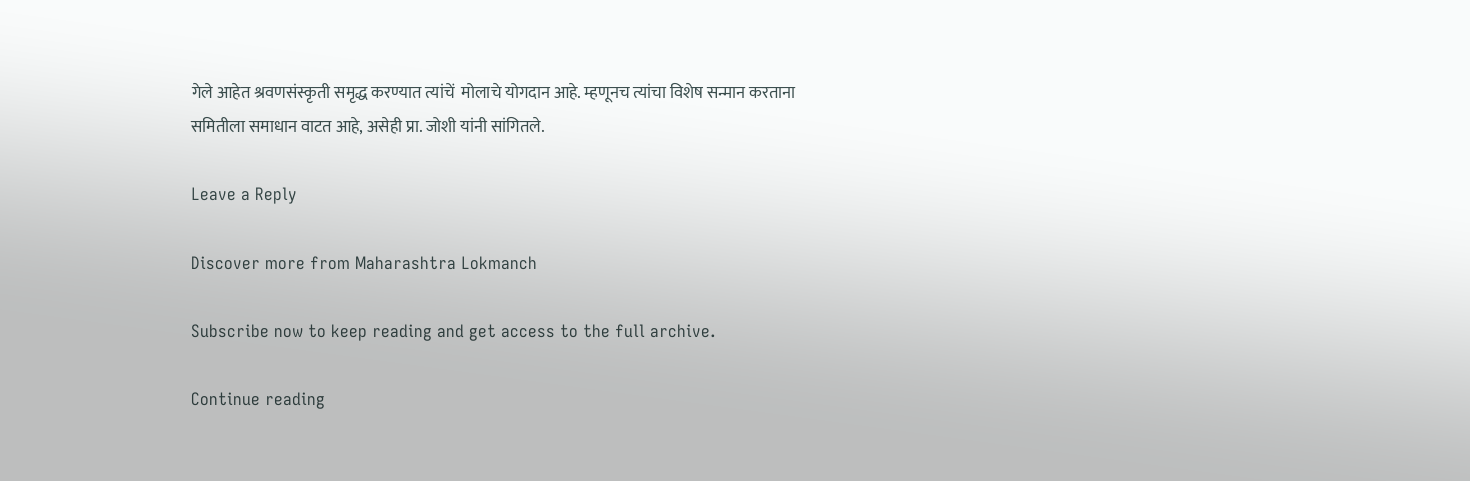गेले आहेत श्रवणसंस्कृती समृद्ध करण्यात त्यांचें  मोलाचे योगदान आहे. म्हणूनच त्यांचा विशेष सन्मान करताना समितीला समाधान वाटत आहे, असेही प्रा. जोशी यांनी सांगितले.

Leave a Reply

Discover more from Maharashtra Lokmanch

Subscribe now to keep reading and get access to the full archive.

Continue reading